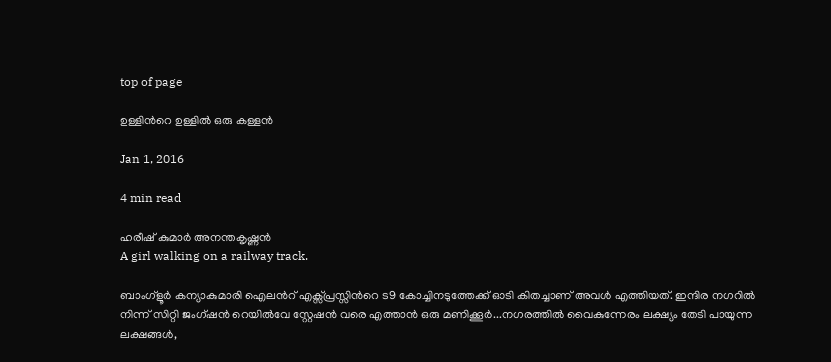top of page

ഉള്ളിന്‍റെ ഉള്ളില്‍ ഒരു കള്ളന്‍

Jan 1, 2016

4 min read

ഹരീഷ് കുമാർ അനന്തകൃഷ്ണന്‍
A girl walking on a railway track.

ബാംഗ്ളൂര്‍ കന്യാകുമാരി ഐലന്‍റ് എക്സ്പ്രസ്സിന്‍റെ ട9 കോച്ചിനടുത്തേക്ക് ഓടി കിതച്ചാണ് അവള്‍ എത്തിയത്. ഇന്ദിര നഗറില്‍ നിന്ന് സിറ്റി ജംഗ്ഷന്‍ റെയില്‍വേ സ്റ്റേഷന്‍ വരെ എത്താന്‍ ഒരു മണിക്കൂര്‍...നഗരത്തില്‍ വൈകുന്നേരം ലക്ഷ്യം തേടി പായുന്ന ലക്ഷങ്ങള്‍,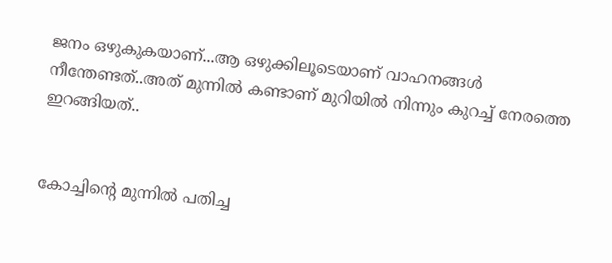ജനം ഒഴുകുകയാണ്...ആ ഒഴുക്കിലൂടെയാണ് വാഹനങ്ങള്‍ നീന്തേണ്ടത്..അത് മുന്നില്‍ കണ്ടാണ് മുറിയില്‍ നിന്നും കുറച്ച് നേരത്തെ ഇറങ്ങിയത്..


കോച്ചിന്‍റെ മുന്നില്‍ പതിച്ച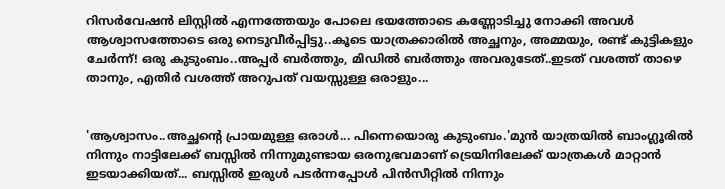റിസര്‍വേഷന്‍ ലിസ്റ്റില്‍ എന്നത്തേയും പോലെ ഭയത്തോടെ കണ്ണോടിച്ചു നോക്കി അവള്‍ ആശ്വാസത്തോടെ ഒരു നെടുവീര്‍പ്പിട്ടു..കൂടെ യാത്രക്കാരില്‍ അച്ഛനും, അമ്മയും, രണ്ട് കുട്ടികളും ചേര്‍ന്ന്! ഒരു കുടുംബം..അപ്പര്‍ ബര്‍ത്തും, മിഡില്‍ ബര്‍ത്തും അവരുടേത്..ഇടത് വശത്ത് താഴെ താനും, എതിര്‍ വശത്ത് അറുപത് വയസ്സുള്ള ഒരാളും...


'ആശ്വാസം..അച്ഛന്‍റെ പ്രായമുള്ള ഒരാള്‍... പിന്നെയൊരു കുടുംബം.'മുന്‍ യാത്രയില്‍ ബാംഗ്ലൂരില്‍ നിന്നും നാട്ടിലേക്ക് ബസ്സില്‍ നിന്നുമുണ്ടായ ഒരനുഭവമാണ് ട്രെയിനിലേക്ക് യാത്രകള്‍ മാറ്റാന്‍ ഇടയാക്കിയത്... ബസ്സില്‍ ഇരുള്‍ പടര്‍ന്നപ്പോള്‍ പിന്‍സീറ്റില്‍ നിന്നും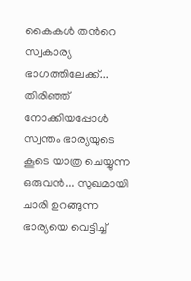കൈകള്‍ തന്‍റെ സ്വകാര്യ ഭാഗത്തിലേക്ക്... തിരിഞ്ഞ് നോക്കിയപ്പോള്‍ സ്വന്തം ഭാര്യയുടെ കൂടെ യാത്ര ചെയ്യുന്ന ഒരുവന്‍... സുഖമായി ചാരി ഉറങ്ങുന്ന ഭാര്യയെ വെട്ടിച്ച്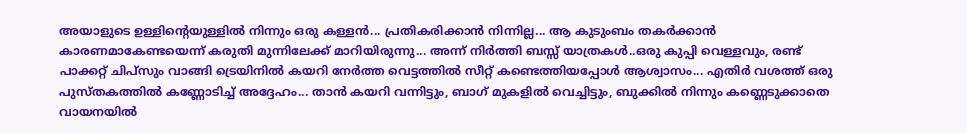അയാളുടെ ഉള്ളിന്‍റെയുള്ളില്‍ നിന്നും ഒരു കള്ളന്‍... പ്രതികരിക്കാന്‍ നിന്നില്ല... ആ കുടുംബം തകര്‍ക്കാന്‍ കാരണമാകേണ്ടയെന്ന് കരുതി മുന്നിലേക്ക് മാറിയിരുന്നു... അന്ന് നിര്‍ത്തി ബസ്സ് യാത്രകള്‍..ഒരു കുപ്പി വെള്ളവും, രണ്ട് പാക്കറ്റ് ചിപ്സും വാങ്ങി ട്രെയിനില്‍ കയറി നേര്‍ത്ത വെട്ടത്തില്‍ സീറ്റ് കണ്ടെത്തിയപ്പോള്‍ ആശ്വാസം... എതിര്‍ വശത്ത് ഒരു പുസ്തകത്തില്‍ കണ്ണോടിച്ച് അദ്ദേഹം... താന്‍ കയറി വന്നിട്ടും, ബാഗ് മുകളില്‍ വെച്ചിട്ടും, ബുക്കില്‍ നിന്നും കണ്ണെടുക്കാതെ വായനയില്‍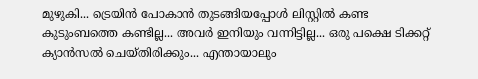മുഴുകി... ട്രെയിന്‍ പോകാന്‍ തുടങ്ങിയപ്പോള്‍ ലിസ്റ്റില്‍ കണ്ട കുടുംബത്തെ കണ്ടില്ല... അവര്‍ ഇനിയും വന്നിട്ടില്ല... ഒരു പക്ഷെ ടിക്കറ്റ് ക്യാന്‍സല്‍ ചെയ്തിരിക്കും... എന്തായാലും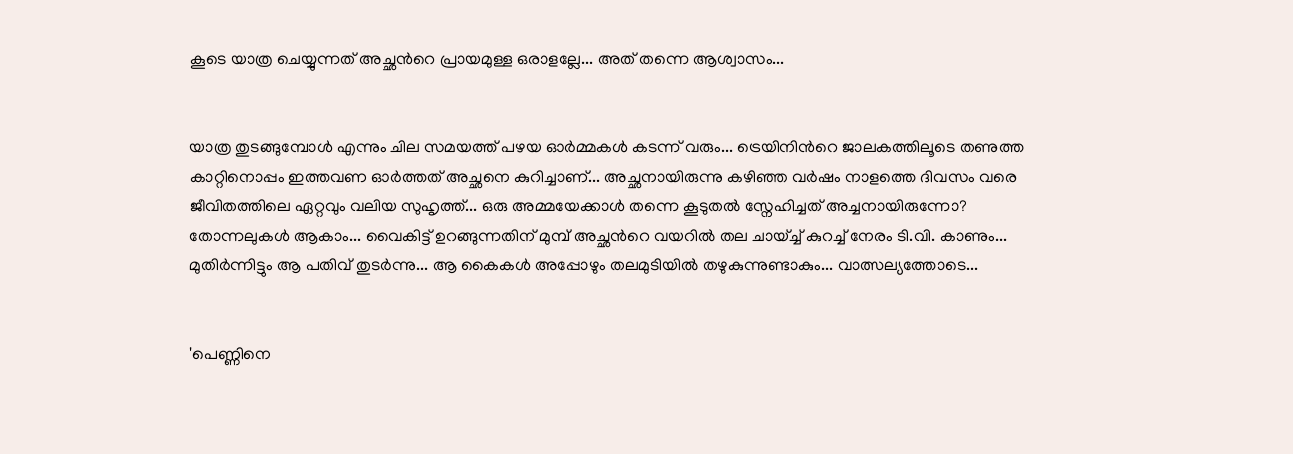കൂടെ യാത്ര ചെയ്യുന്നത് അച്ഛന്‍റെ പ്രായമുള്ള ഒരാളല്ലേ... അത് തന്നെ ആശ്വാസം...


യാത്ര തുടങ്ങുമ്പോള്‍ എന്നും ചില സമയത്ത് പഴയ ഓര്‍മ്മകള്‍ കടന്ന് വരും... ട്രെയിനിന്‍റെ ജാലകത്തിലൂടെ തണുത്ത കാറ്റിനൊപ്പം ഇത്തവണ ഓര്‍ത്തത് അച്ഛനെ കുറിച്ചാണ്... അച്ഛനായിരുന്നു കഴിഞ്ഞ വര്‍ഷം നാളത്തെ ദിവസം വരെ ജീവിതത്തിലെ ഏറ്റവും വലിയ സുഹൃത്ത്... ഒരു അമ്മയേക്കാള്‍ തന്നെ കൂടുതല്‍ സ്നേഹിച്ചത് അച്ചനായിരുന്നോ? തോന്നലുകള്‍ ആകാം... വൈകിട്ട് ഉറങ്ങുന്നതിന് മുമ്പ് അച്ഛന്‍റെ വയറില്‍ തല ചായ്ച്ച് കുറച്ച് നേരം ടി.വി. കാണും... മുതിര്‍ന്നിട്ടും ആ പതിവ് തുടര്‍ന്നു... ആ കൈകള്‍ അപ്പോഴും തലമുടിയില്‍ തഴുകുന്നുണ്ടാകും... വാത്സല്യത്തോടെ...


'പെണ്ണിനെ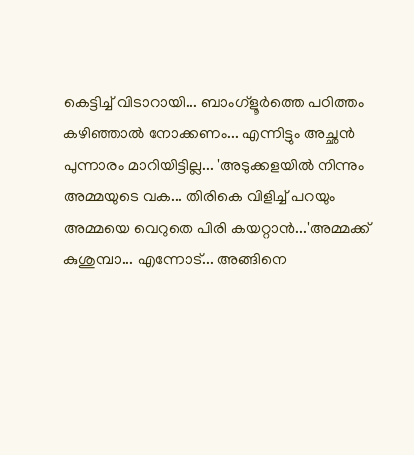കെട്ടിച്ച് വിടാറായി... ബാംഗ്ളൂര്‍ത്തെ പഠിത്തം കഴിഞ്ഞാല്‍ നോക്കണം... എന്നിട്ടും അച്ഛന്‍ പുന്നാരം മാറിയിട്ടില്ല... 'അടുക്കളയില്‍ നിന്നും അമ്മയുടെ വക... തിരികെ വിളിച്ച് പറയും അമ്മയെ വെറുതെ പിരി കയറ്റാന്‍...'അമ്മക്ക് കുശുമ്പാ... എന്നോട്... അങ്ങിനെ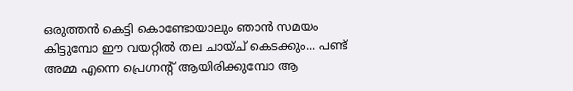ഒരുത്തന്‍ കെട്ടി കൊണ്ടോയാലും ഞാന്‍ സമയം കിട്ടുമ്പോ ഈ വയറ്റില്‍ തല ചായ്ച് കെടക്കും... പണ്ട് അമ്മ എന്നെ പ്രെഗ്നന്‍റ് ആയിരിക്കുമ്പോ ആ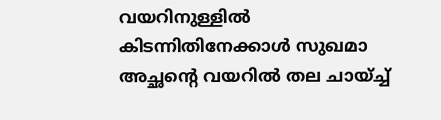വയറിനുള്ളില്‍ കിടന്നിതിനേക്കാള്‍ സുഖമാ അച്ഛന്‍റെ വയറില്‍ തല ചായ്ച്ച്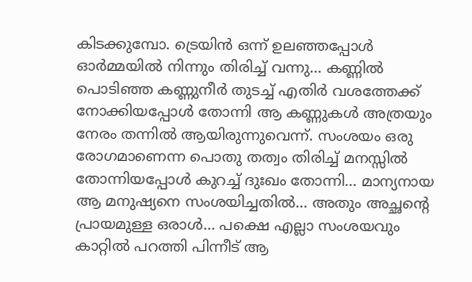കിടക്കുമ്പോ. ട്രെയിന്‍ ഒന്ന് ഉലഞ്ഞപ്പോള്‍ ഓര്‍മ്മയില്‍ നിന്നും തിരിച്ച് വന്നു... കണ്ണില്‍ പൊടിഞ്ഞ കണ്ണുനീര്‍ തുടച്ച് എതിര്‍ വശത്തേക്ക് നോക്കിയപ്പോള്‍ തോന്നി ആ കണ്ണുകള്‍ അത്രയും നേരം തന്നില്‍ ആയിരുന്നുവെന്ന്. സംശയം ഒരു രോഗമാണെന്ന പൊതു തത്വം തിരിച്ച് മനസ്സില്‍ തോന്നിയപ്പോള്‍ കുറച്ച് ദുഃഖം തോന്നി... മാന്യനായ ആ മനുഷ്യനെ സംശയിച്ചതില്‍... അതും അച്ഛന്‍റെ പ്രായമുള്ള ഒരാള്‍... പക്ഷെ എല്ലാ സംശയവും കാറ്റില്‍ പറത്തി പിന്നീട് ആ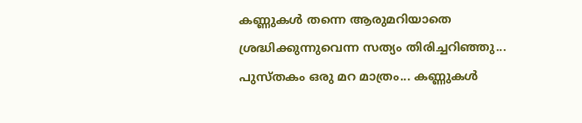കണ്ണുകള്‍ തന്നെ ആരുമറിയാതെ ശ്രദ്ധിക്കുന്നുവെന്ന സത്യം തിരിച്ചറിഞ്ഞു... പുസ്തകം ഒരു മറ മാത്രം... കണ്ണുകള്‍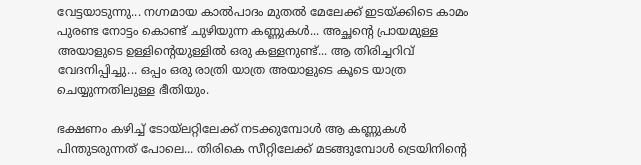വേട്ടയാടുന്നു... നഗ്നമായ കാല്‍പാദം മുതല്‍ മേലേക്ക് ഇടയ്ക്കിടെ കാമം പുരണ്ട നോട്ടം കൊണ്ട് ചുഴിയുന്ന കണ്ണുകള്‍... അച്ഛന്‍റെ പ്രായമുള്ള അയാളുടെ ഉള്ളിന്‍റെയുള്ളില്‍ ഒരു കള്ളനുണ്ട്... ആ തിരിച്ചറിവ് വേദനിപ്പിച്ചു... ഒപ്പം ഒരു രാത്രി യാത്ര അയാളുടെ കൂടെ യാത്ര ചെയ്യുന്നതിലുള്ള ഭീതിയും.

ഭക്ഷണം കഴിച്ച് ടോയ്ലറ്റിലേക്ക് നടക്കുമ്പോള്‍ ആ കണ്ണുകള്‍ പിന്തുടരുന്നത് പോലെ... തിരികെ സീറ്റിലേക്ക് മടങ്ങുമ്പോള്‍ ട്രെയിനിന്‍റെ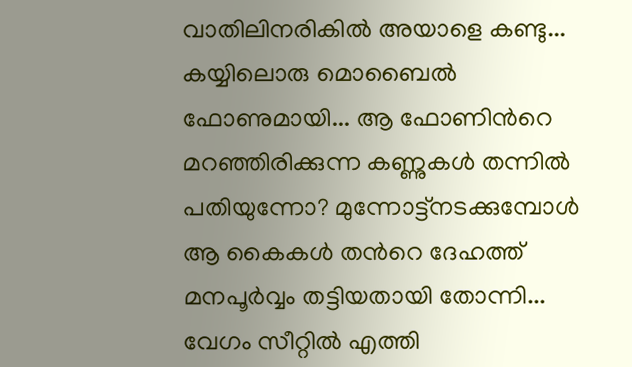വാതിലിനരികില്‍ അയാളെ കണ്ടു... കയ്യിലൊരു മൊബൈല്‍ ഫോണുമായി... ആ ഫോണിന്‍റെ മറഞ്ഞിരിക്കുന്ന കണ്ണുകള്‍ തന്നില്‍ പതിയുന്നോ? മുന്നോട്ട്നടക്കുമ്പോള്‍ ആ കൈകള്‍ തന്‍റെ ദേഹത്ത് മനപൂര്‍വ്വം തട്ടിയതായി തോന്നി... വേഗം സീറ്റില്‍ എത്തി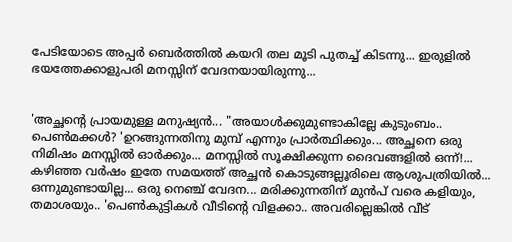പേടിയോടെ അപ്പര്‍ ബെര്‍ത്തില്‍ കയറി തല മൂടി പുതച്ച് കിടന്നു... ഇരുളില്‍ ഭയത്തേക്കാളുപരി മനസ്സിന് വേദനയായിരുന്നു...


'അച്ഛന്‍റെ പ്രായമുള്ള മനുഷ്യന്‍... "അയാള്‍ക്കുമുണ്ടാകില്ലേ കുടുംബം.. പെണ്‍മക്കള്‍? 'ഉറങ്ങുന്നതിനു മുമ്പ് എന്നും പ്രാര്‍ത്ഥിക്കും... അച്ഛനെ ഒരു നിമിഷം മനസ്സില്‍ ഓര്‍ക്കും... മനസ്സില്‍ സൂക്ഷിക്കുന്ന ദൈവങ്ങളില്‍ ഒന്ന്!... കഴിഞ്ഞ വര്‍ഷം ഇതേ സമയത്ത് അച്ഛന്‍ കൊടുങ്ങല്ലൂരിലെ ആശുപത്രിയില്‍... ഒന്നുമുണ്ടായില്ല... ഒരു നെഞ്ച് വേദന... മരിക്കുന്നതിന് മുന്‍പ് വരെ കളിയും, തമാശയും.. 'പെണ്‍കുട്ടികള്‍ വീടിന്‍റെ വിളക്കാ.. അവരില്ലെങ്കില്‍ വീട്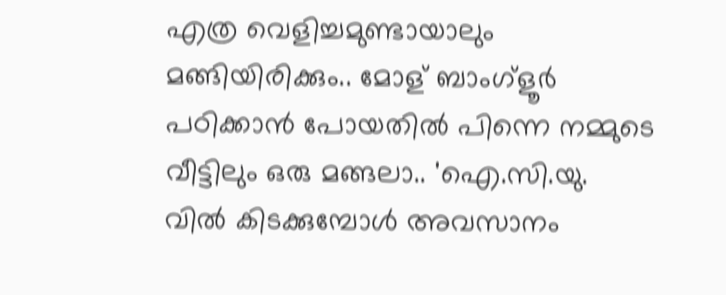എത്ര വെളിച്ചമുണ്ടായാലും മങ്ങിയിരിക്കും.. മോള് ബാംഗ്ളൂര്‍ പഠിക്കാന്‍ പോയതില്‍ പിന്നെ നമ്മുടെ വീട്ടിലും ഒരു മങ്ങലാ.. 'ഐ.സി.യു. വില്‍ കിടക്കുമ്പോള്‍ അവസാനം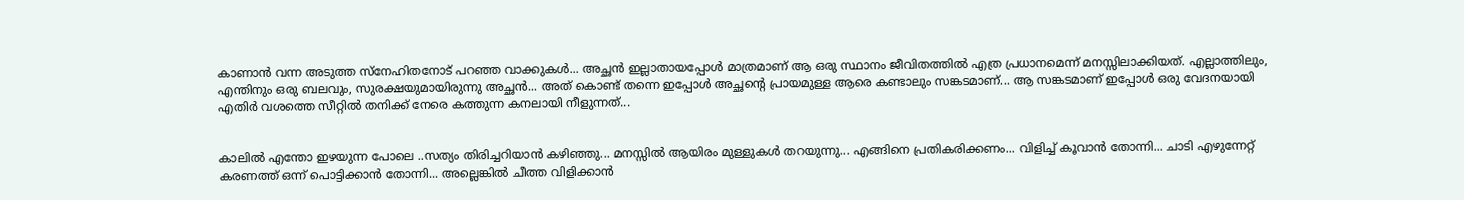കാണാന്‍ വന്ന അടുത്ത സ്നേഹിതനോട് പറഞ്ഞ വാക്കുകള്‍... അച്ഛന്‍ ഇല്ലാതായപ്പോള്‍ മാത്രമാണ് ആ ഒരു സ്ഥാനം ജീവിതത്തില്‍ എത്ര പ്രധാനമെന്ന് മനസ്സിലാക്കിയത്. എല്ലാത്തിലും, എന്തിനും ഒരു ബലവും, സുരക്ഷയുമായിരുന്നു അച്ഛന്‍... അത് കൊണ്ട് തന്നെ ഇപ്പോള്‍ അച്ഛന്‍റെ പ്രായമുള്ള ആരെ കണ്ടാലും സങ്കടമാണ്... ആ സങ്കടമാണ് ഇപ്പോള്‍ ഒരു വേദനയായി എതിര്‍ വശത്തെ സീറ്റില്‍ തനിക്ക് നേരെ കത്തുന്ന കനലായി നീളുന്നത്...


കാലില്‍ എന്തോ ഇഴയുന്ന പോലെ ..സത്യം തിരിച്ചറിയാന്‍ കഴിഞ്ഞു... മനസ്സില്‍ ആയിരം മുള്ളുകള്‍ തറയുന്നു... എങ്ങിനെ പ്രതികരിക്കണം... വിളിച്ച് കൂവാന്‍ തോന്നി... ചാടി എഴുന്നേറ്റ് കരണത്ത് ഒന്ന് പൊട്ടിക്കാന്‍ തോന്നി... അല്ലെങ്കില്‍ ചീത്ത വിളിക്കാന്‍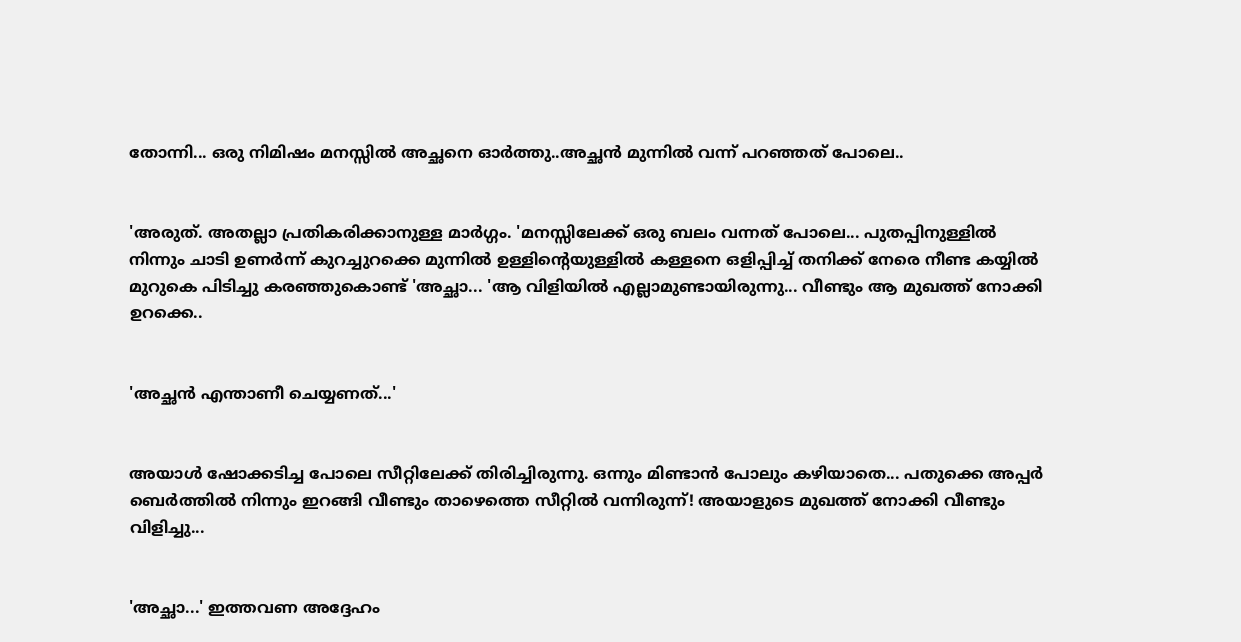തോന്നി... ഒരു നിമിഷം മനസ്സില്‍ അച്ഛനെ ഓര്‍ത്തു..അച്ഛന്‍ മുന്നില്‍ വന്ന് പറഞ്ഞത് പോലെ..


'അരുത്. അതല്ലാ പ്രതികരിക്കാനുള്ള മാര്‍ഗ്ഗം. 'മനസ്സിലേക്ക് ഒരു ബലം വന്നത് പോലെ... പുതപ്പിനുള്ളില്‍ നിന്നും ചാടി ഉണര്‍ന്ന് കുറച്ചുറക്കെ മുന്നില്‍ ഉള്ളിന്‍റെയുള്ളില്‍ കള്ളനെ ഒളിപ്പിച്ച് തനിക്ക് നേരെ നീണ്ട കയ്യില്‍ മുറുകെ പിടിച്ചു കരഞ്ഞുകൊണ്ട് 'അച്ഛാ... 'ആ വിളിയില്‍ എല്ലാമുണ്ടായിരുന്നു... വീണ്ടും ആ മുഖത്ത് നോക്കി ഉറക്കെ..


'അച്ഛന്‍ എന്താണീ ചെയ്യണത്...'


അയാള്‍ ഷോക്കടിച്ച പോലെ സീറ്റിലേക്ക് തിരിച്ചിരുന്നു. ഒന്നും മിണ്ടാന്‍ പോലും കഴിയാതെ... പതുക്കെ അപ്പര്‍ ബെര്‍ത്തില്‍ നിന്നും ഇറങ്ങി വീണ്ടും താഴെത്തെ സീറ്റില്‍ വന്നിരുന്ന്! അയാളുടെ മുഖത്ത് നോക്കി വീണ്ടും വിളിച്ചു...


'അച്ഛാ...' ഇത്തവണ അദ്ദേഹം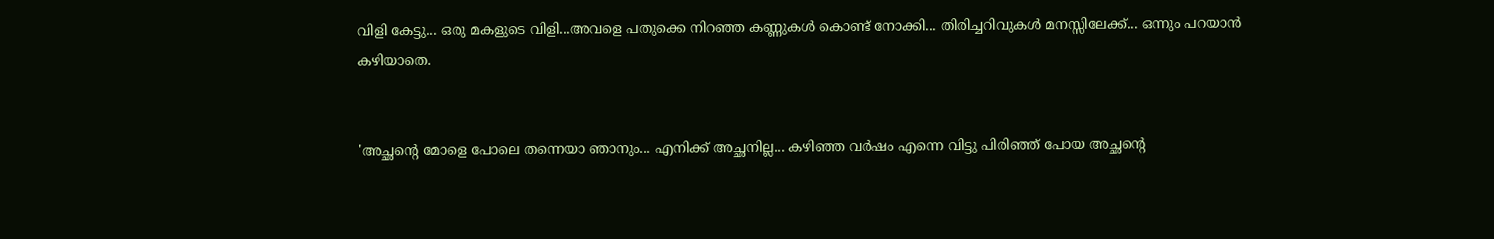വിളി കേട്ടു... ഒരു മകളുടെ വിളി...അവളെ പതുക്കെ നിറഞ്ഞ കണ്ണുകള്‍ കൊണ്ട് നോക്കി... തിരിച്ചറിവുകള്‍ മനസ്സിലേക്ക്... ഒന്നും പറയാന്‍ കഴിയാതെ.


'അച്ഛന്‍റെ മോളെ പോലെ തന്നെയാ ഞാനും... എനിക്ക് അച്ഛനില്ല... കഴിഞ്ഞ വര്‍ഷം എന്നെ വിട്ടു പിരിഞ്ഞ് പോയ അച്ഛന്‍റെ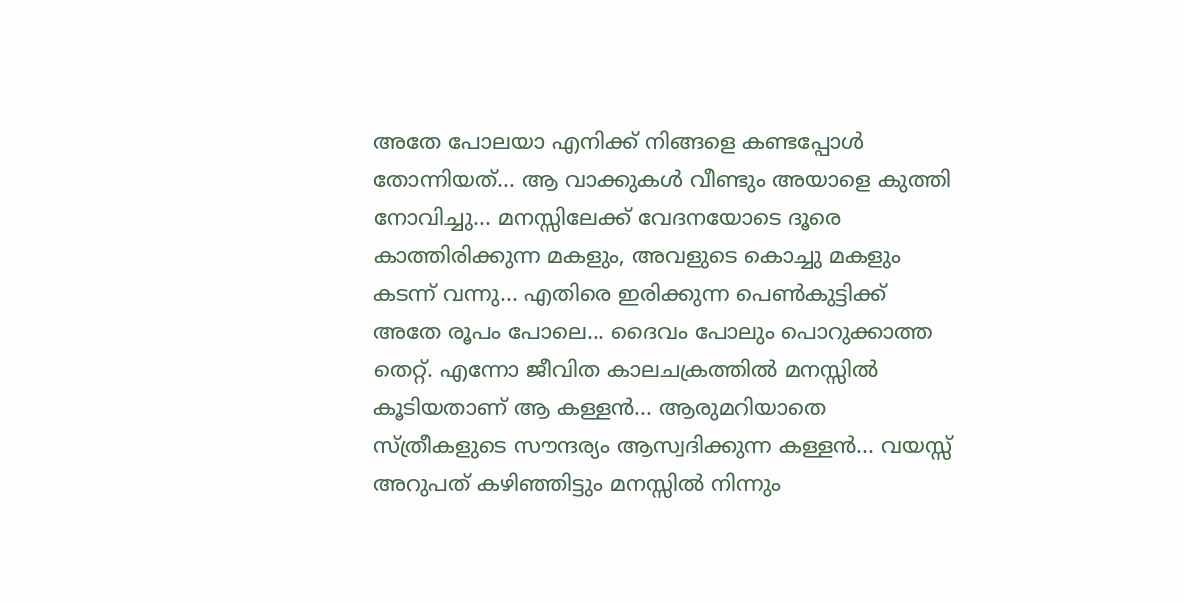അതേ പോലയാ എനിക്ക് നിങ്ങളെ കണ്ടപ്പോള്‍ തോന്നിയത്... ആ വാക്കുകള്‍ വീണ്ടും അയാളെ കുത്തി നോവിച്ചു... മനസ്സിലേക്ക് വേദനയോടെ ദൂരെ കാത്തിരിക്കുന്ന മകളും, അവളുടെ കൊച്ചു മകളും കടന്ന് വന്നു... എതിരെ ഇരിക്കുന്ന പെണ്‍കുട്ടിക്ക് അതേ രൂപം പോലെ... ദൈവം പോലും പൊറുക്കാത്ത തെറ്റ്. എന്നോ ജീവിത കാലചക്രത്തില്‍ മനസ്സില്‍ കൂടിയതാണ് ആ കള്ളന്‍... ആരുമറിയാതെ സ്ത്രീകളുടെ സൗന്ദര്യം ആസ്വദിക്കുന്ന കള്ളന്‍... വയസ്സ് അറുപത് കഴിഞ്ഞിട്ടും മനസ്സില്‍ നിന്നും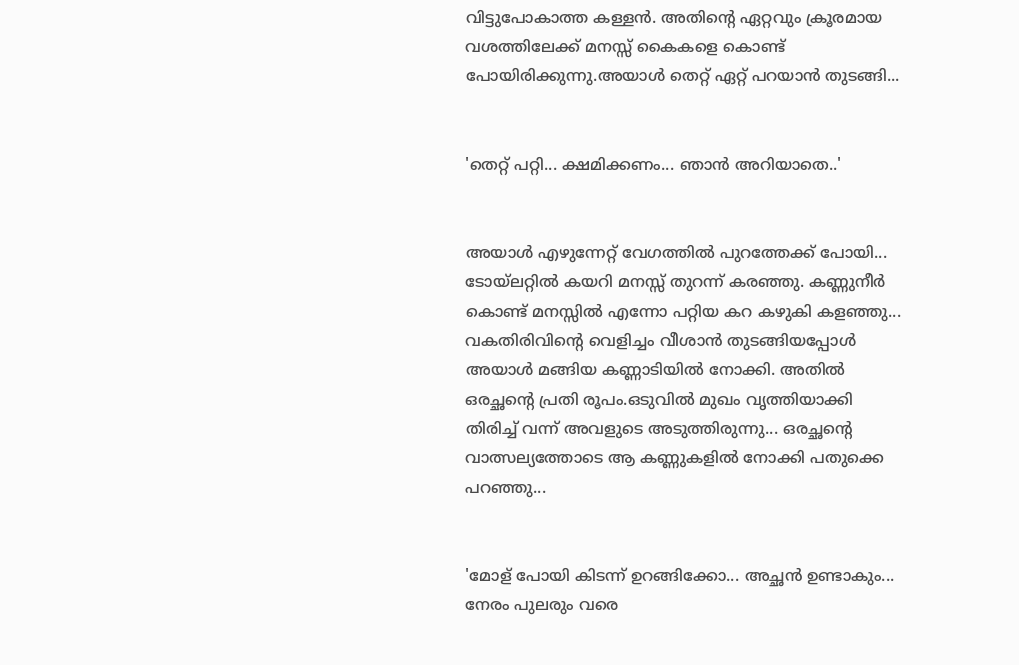വിട്ടുപോകാത്ത കള്ളന്‍. അതിന്‍റെ ഏറ്റവും ക്രൂരമായ വശത്തിലേക്ക് മനസ്സ് കൈകളെ കൊണ്ട് പോയിരിക്കുന്നു.അയാള്‍ തെറ്റ് ഏറ്റ് പറയാന്‍ തുടങ്ങി...


'തെറ്റ് പറ്റി... ക്ഷമിക്കണം... ഞാന്‍ അറിയാതെ..'


അയാള്‍ എഴുന്നേറ്റ് വേഗത്തില്‍ പുറത്തേക്ക് പോയി... ടോയ്ലറ്റില്‍ കയറി മനസ്സ് തുറന്ന് കരഞ്ഞു. കണ്ണുനീര്‍ കൊണ്ട് മനസ്സില്‍ എന്നോ പറ്റിയ കറ കഴുകി കളഞ്ഞു... വകതിരിവിന്‍റെ വെളിച്ചം വീശാന്‍ തുടങ്ങിയപ്പോള്‍ അയാള്‍ മങ്ങിയ കണ്ണാടിയില്‍ നോക്കി. അതില്‍ ഒരച്ഛന്‍റെ പ്രതി രൂപം.ഒടുവില്‍ മുഖം വൃത്തിയാക്കി തിരിച്ച് വന്ന് അവളുടെ അടുത്തിരുന്നു... ഒരച്ഛന്‍റെ വാത്സല്യത്തോടെ ആ കണ്ണുകളില്‍ നോക്കി പതുക്കെ പറഞ്ഞു...


'മോള് പോയി കിടന്ന് ഉറങ്ങിക്കോ... അച്ഛന്‍ ഉണ്ടാകും... നേരം പുലരും വരെ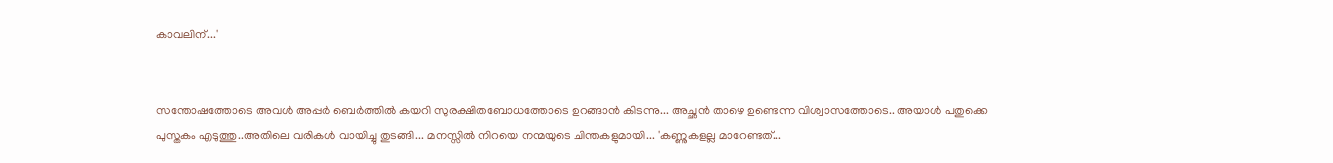കാവലിന്...'


സന്തോഷത്തോടെ അവള്‍ അപ്പര്‍ ബെര്‍ത്തില്‍ കയറി സുരക്ഷിതബോധത്തോടെ ഉറങ്ങാന്‍ കിടന്നു... അച്ഛന്‍ താഴെ ഉണ്ടെന്ന വിശ്വാസത്തോടെ.. അയാള്‍ പതുക്കെ പുസ്തകം എടുത്തു..അതിലെ വരികള്‍ വായിച്ചു തുടങ്ങി... മനസ്സില്‍ നിറയെ നന്മയുടെ ചിന്തകളുമായി... 'കണ്ണുകളല്ല മാറേണ്ടത്...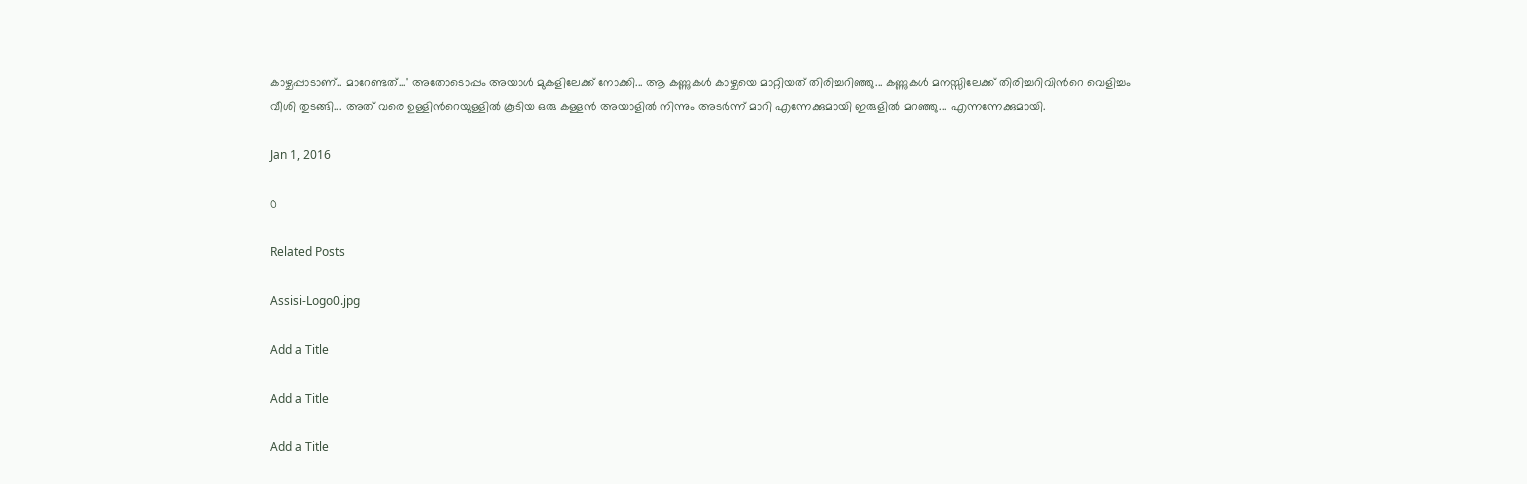കാഴ്ചപ്പാടാണ്.. മാറേണ്ടത്...' അതോടൊപ്പം അയാള്‍ മുകളിലേക്ക് നോക്കി... ആ കണ്ണുകള്‍ കാഴ്ചയെ മാറ്റിയത് തിരിച്ചറിഞ്ഞു... കണ്ണുകള്‍ മനസ്സിലേക്ക് തിരിച്ചറിവിന്‍റെ വെളിച്ചം വീശി തുടങ്ങി... അത് വരെ ഉള്ളിന്‍റെയുള്ളില്‍ കൂടിയ ഒരു കള്ളന്‍ അയാളില്‍ നിന്നും അടര്‍ന്ന് മാറി എന്നേക്കുമായി ഇരുളില്‍ മറഞ്ഞു... എന്നന്നേക്കുമായി.

Jan 1, 2016

0

Related Posts

Assisi-Logo0.jpg

Add a Title

Add a Title

Add a Title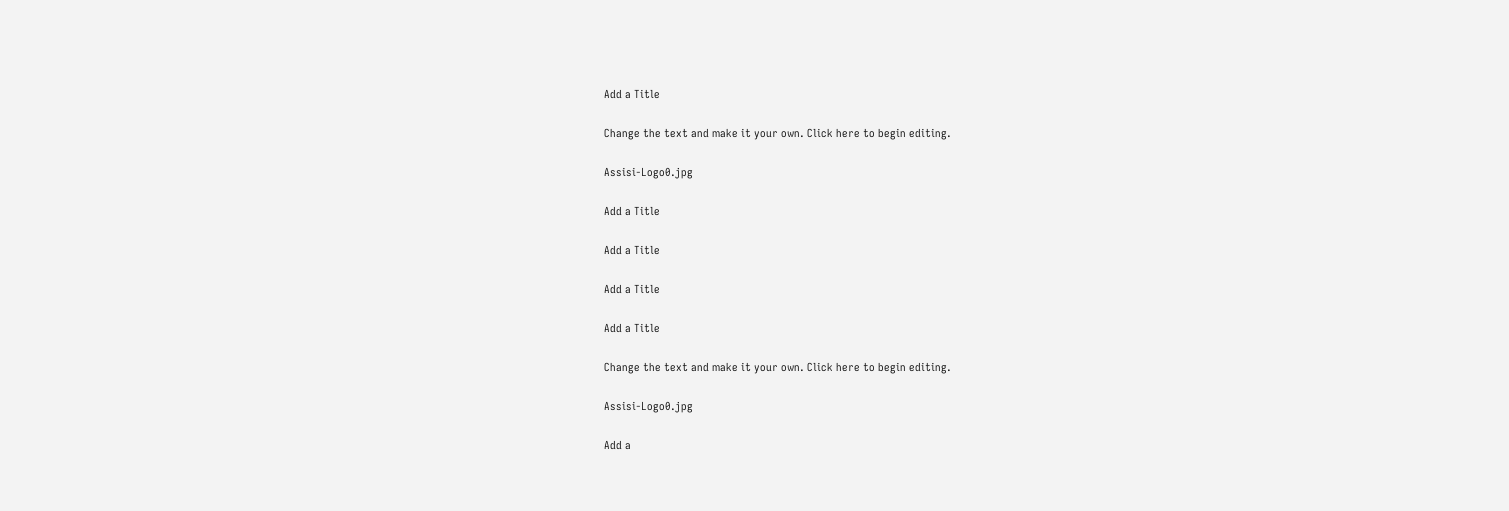Add a Title

Change the text and make it your own. Click here to begin editing.

Assisi-Logo0.jpg

Add a Title

Add a Title

Add a Title

Add a Title

Change the text and make it your own. Click here to begin editing.

Assisi-Logo0.jpg

Add a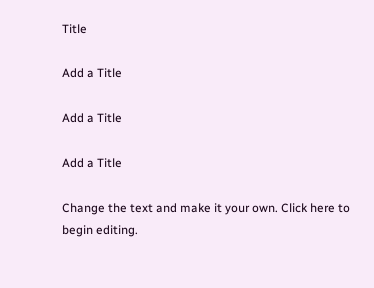Title

Add a Title

Add a Title

Add a Title

Change the text and make it your own. Click here to begin editing.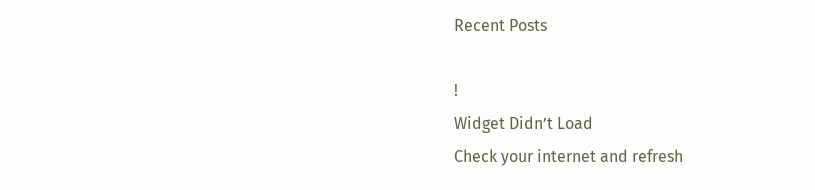Recent Posts

!
Widget Didn’t Load
Check your internet and refresh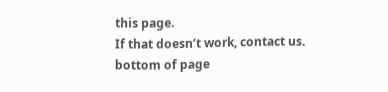this page.
If that doesn’t work, contact us.
bottom of page